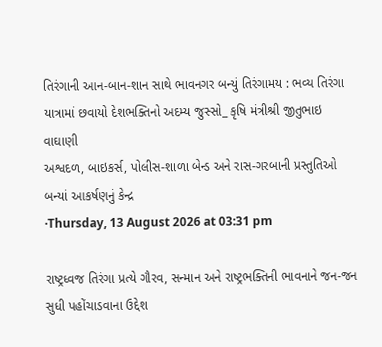તિરંગાની આન-બાન-શાન સાથે ભાવનગર બન્યું તિરંગામય : ભવ્ય તિરંગા યાત્રામાં છવાયો દેશભક્તિનો અદમ્ય જુસ્સો_ કૃષિ મંત્રીશ્રી જીતુભાઇ વાઘાણી
અશ્વદળ, બાઇકર્સ, પોલીસ-શાળા બેન્ડ અને રાસ-ગરબાની પ્રસ્તુતિઓ બન્યાં આકર્ષણનું કેન્દ્ર
·Thursday, 13 August 2026 at 03:31 pm

રાષ્ટ્રધ્વજ તિરંગા પ્રત્યે ગૌરવ, સન્માન અને રાષ્ટ્રભક્તિની ભાવનાને જન-જન સુધી પહોંચાડવાના ઉદ્દેશ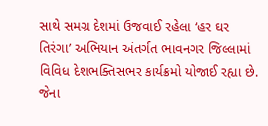સાથે સમગ્ર દેશમાં ઉજવાઈ રહેલા ‘હર ઘર તિરંગા’ અભિયાન અંતર્ગત ભાવનગર જિલ્લામાં વિવિધ દેશભક્તિસભર કાર્યક્રમો યોજાઈ રહ્યા છે. જેના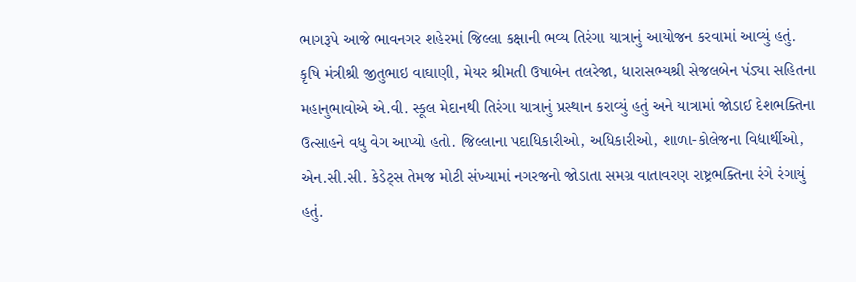ભાગરૂપે આજે ભાવનગર શહેરમાં જિલ્લા કક્ષાની ભવ્ય તિરંગા યાત્રાનું આયોજન કરવામાં આવ્યું હતું.
કૃષિ મંત્રીશ્રી જીતુભાઇ વાઘાણી, મેયર શ્રીમતી ઉષાબેન તલરેજા, ધારાસભ્યશ્રી સેજલબેન પંડ્યા સહિતના મહાનુભાવોએ એ.વી. સ્કૂલ મેદાનથી તિરંગા યાત્રાનું પ્રસ્થાન કરાવ્યું હતું અને યાત્રામાં જોડાઈ દેશભક્તિના ઉત્સાહને વધુ વેગ આપ્યો હતો. જિલ્લાના પદાધિકારીઓ, અધિકારીઓ, શાળા-કોલેજના વિદ્યાર્થીઓ, એન.સી.સી. કેડેટ્સ તેમજ મોટી સંખ્યામાં નગરજનો જોડાતા સમગ્ર વાતાવરણ રાષ્ટ્રભક્તિના રંગે રંગાયું હતું.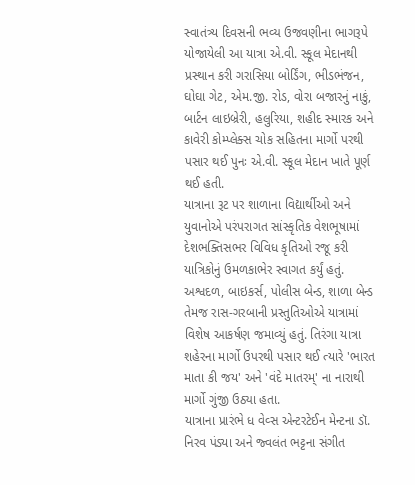સ્વાતંત્ર્ય દિવસની ભવ્ય ઉજવણીના ભાગરૂપે યોજાયેલી આ યાત્રા એ.વી. સ્કૂલ મેદાનથી પ્રસ્થાન કરી ગરાસિયા બોર્ડિંગ, ભીડભંજન, ઘોઘા ગેટ, એમ.જી. રોડ, વોરા બજારનું નાકું, બાર્ટન લાઇબ્રેરી, હલુરિયા, શહીદ સ્મારક અને કાવેરી કોમ્પ્લેક્સ ચોક સહિતના માર્ગો પરથી પસાર થઈ પુનઃ એ.વી. સ્કૂલ મેદાન ખાતે પૂર્ણ થઈ હતી.
યાત્રાના રૂટ પર શાળાના વિદ્યાર્થીઓ અને યુવાનોએ પરંપરાગત સાંસ્કૃતિક વેશભૂષામાં દેશભક્તિસભર વિવિધ કૃતિઓ રજૂ કરી યાત્રિકોનું ઉમળકાભેર સ્વાગત કર્યું હતું.
અશ્વદળ, બાઇકર્સ, પોલીસ બેન્ડ, શાળા બેન્ડ તેમજ રાસ-ગરબાની પ્રસ્તુતિઓએ યાત્રામાં વિશેષ આકર્ષણ જમાવ્યું હતું. તિરંગા યાત્રા શહેરના માર્ગો ઉપરથી પસાર થઈ ત્યારે 'ભારત માતા કી જય' અને 'વંદે માતરમ્' ના નારાથી માર્ગો ગુંજી ઉઠ્યા હતા.
યાત્રાના પ્રારંભે ધ વેવ્સ એન્ટરટેઈન મેન્ટના ડૉ. નિરવ પંડ્યા અને જ્વલંત ભટ્ટના સંગીત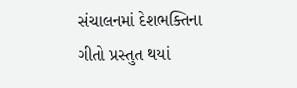સંચાલનમાં દેશભક્તિના ગીતો પ્રસ્તુત થયાં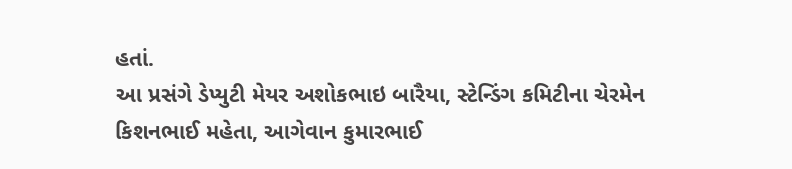હતાં.
આ પ્રસંગે ડેપ્યુટી મેયર અશોકભાઇ બારૈયા, સ્ટેન્ડિંગ કમિટીના ચેરમેન કિશનભાઈ મહેતા, આગેવાન કુમારભાઈ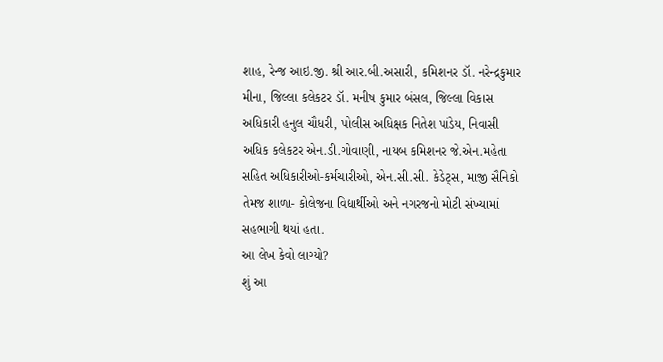શાહ, રેન્જ આઇ.જી. શ્રી આર.બી.અસારી, કમિશનર ડૉ. નરેન્દ્રકુમાર મીના, જિલ્લા કલેકટર ડૉ. મનીષ કુમાર બંસલ, જિલ્લા વિકાસ અધિકારી હનુલ ચૌધરી, પોલીસ અધિક્ષક નિતેશ પાંડેય, નિવાસી અધિક કલેકટર એન.ડી.ગોવાણી, નાયબ કમિશનર જે.એન.મહેતા સહિત અધિકારીઓ-કર્મચારીઓ, એન.સી.સી. કેડેટ્સ, માજી સૈનિકો તેમજ શાળા- કોલેજના વિદ્યાર્થીઓ અને નગરજનો મોટી સંખ્યામાં સહભાગી થયાં હતા.
આ લેખ કેવો લાગ્યો?
શું આ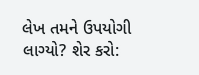લેખ તમને ઉપયોગી લાગ્યો? શેર કરો: